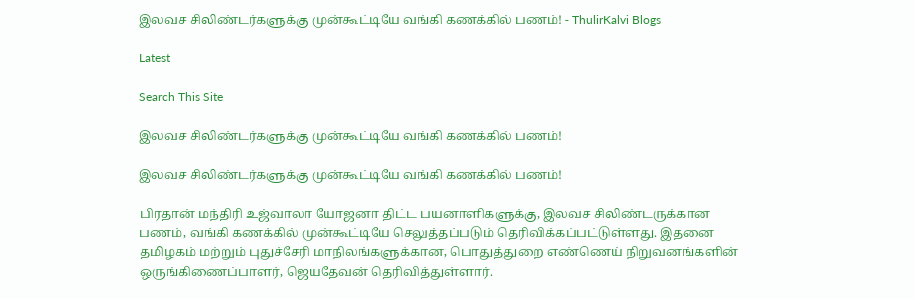இலவச சிலிண்டர்களுக்கு முன்கூட்டியே வங்கி கணக்கில் பணம்! - ThulirKalvi Blogs

Latest

Search This Site

இலவச சிலிண்டர்களுக்கு முன்கூட்டியே வங்கி கணக்கில் பணம்!

இலவச சிலிண்டர்களுக்கு முன்கூட்டியே வங்கி கணக்கில் பணம்!

பிரதான் மந்திரி உஜ்வாலா யோஜனா திட்ட பயனாளிகளுக்கு, இலவச சிலிண்டருக்கான பணம், வங்கி கணக்கில் முன்கூட்டியே செலுத்தப்படும் தெரிவிக்கப்பட்டுள்ளது. இதனை தமிழகம் மற்றும் புதுச்சேரி மாநிலங்களுக்கான, பொதுத்துறை எண்ணெய் நிறுவனங்களின் ஒருங்கிணைப்பாளர், ஜெயதேவன் தெரிவித்துள்ளார்.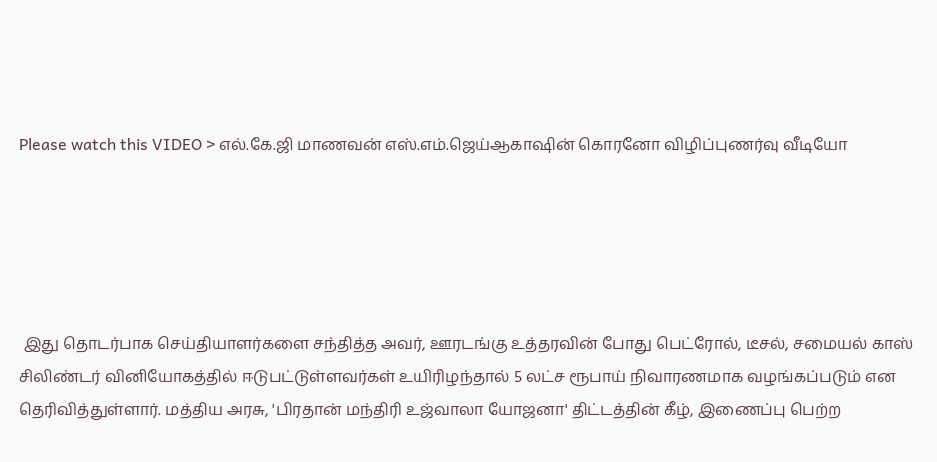Please watch this VIDEO > எல்.கே.ஜி மாணவன் எஸ்.எம்.ஜெய்ஆகாஷின் கொரனோ விழிப்புணர்வு வீடியோ





 இது தொடர்பாக செய்தியாளர்களை சந்தித்த அவர், ஊரடங்கு உத்தரவின் போது பெட்ரோல், டீசல், சமையல் காஸ் சிலிண்டர் வினியோகத்தில் ஈடுபட்டுள்ளவர்கள் உயிரிழந்தால் 5 லட்ச ரூபாய் நிவாரணமாக வழங்கப்படும் என தெரிவித்துள்ளார். மத்திய அரசு, 'பிரதான் மந்திரி உஜ்வாலா யோஜனா' திட்டத்தின் கீழ், இணைப்பு பெற்ற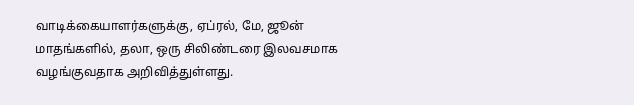வாடிக்கையாளர்களுக்கு, ஏப்ரல், மே, ஜூன் மாதங்களில், தலா, ஒரு சிலிண்டரை இலவசமாக வழங்குவதாக அறிவித்துள்ளது.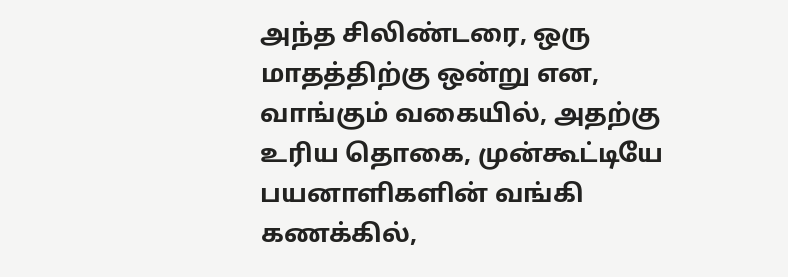அந்த சிலிண்டரை, ஒரு மாதத்திற்கு ஒன்று என, வாங்கும் வகையில், அதற்கு உரிய தொகை, முன்கூட்டியே பயனாளிகளின் வங்கி கணக்கில்,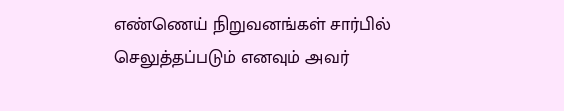எண்ணெய் நிறுவனங்கள் சார்பில் செலுத்தப்படும் எனவும் அவர்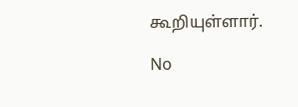கூறியுள்ளார்.

No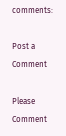comments:

Post a Comment

Please Comment